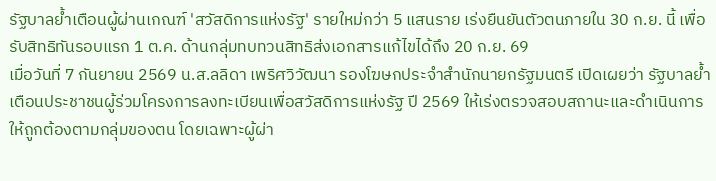รัฐบาลย้ำเตือนผู้ผ่านเกณฑ์ 'สวัสดิการแห่งรัฐ' รายใหม่กว่า 5 แสนราย เร่งยืนยันตัวตนภายใน 30 ก.ย. นี้ เพื่อรับสิทธิทันรอบแรก 1 ต.ค. ด้านกลุ่มทบทวนสิทธิส่งเอกสารแก้ไขได้ถึง 20 ก.ย. 69
เมื่อวันที่ 7 กันยายน 2569 น.ส.ลลิดา เพริศวิวัฒนา รองโฆษกประจำสำนักนายกรัฐมนตรี เปิดเผยว่า รัฐบาลย้ำเตือนประชาชนผู้ร่วมโครงการลงทะเบียนเพื่อสวัสดิการแห่งรัฐ ปี 2569 ให้เร่งตรวจสอบสถานะและดำเนินการให้ถูกต้องตามกลุ่มของตน โดยเฉพาะผู้ผ่า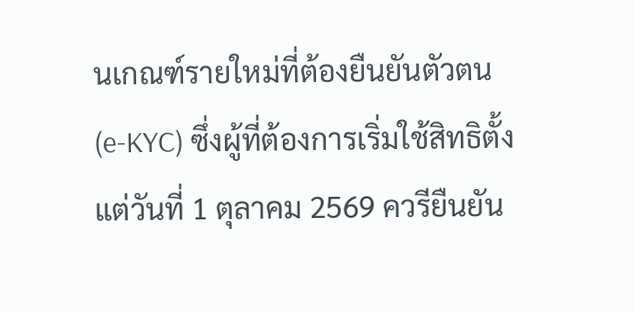นเกณฑ์รายใหม่ที่ต้องยืนยันตัวตน (e-KYC) ซึ่งผู้ที่ต้องการเริ่มใช้สิทธิตั้งแต่วันที่ 1 ตุลาคม 2569 ควรียืนยัน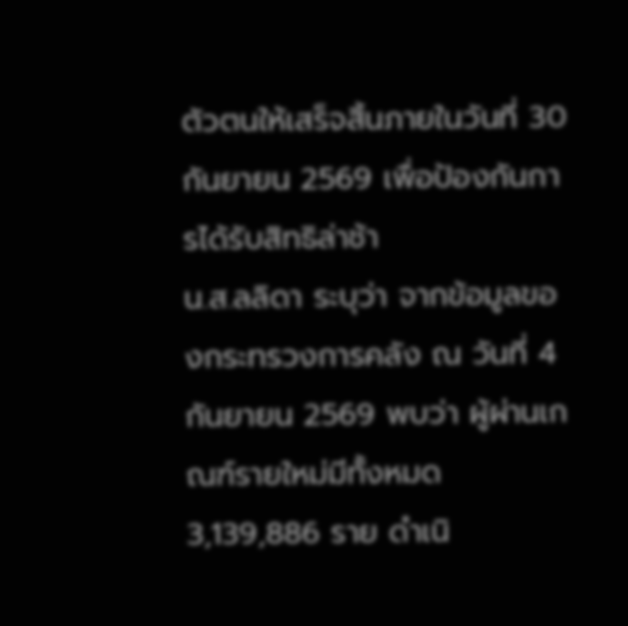ตัวตนให้เสร็จสิ้นภายในวันที่ 30 กันยายน 2569 เพื่อป้องกันการได้รับสิทธิล่าช้า
น.ส.ลลิดา ระบุว่า จากข้อมูลของกระทรวงการคลัง ณ วันที่ 4 กันยายน 2569 พบว่า ผู้ผ่านเกณฑ์รายใหม่มีทั้งหมด 3,139,886 ราย ดำเนิ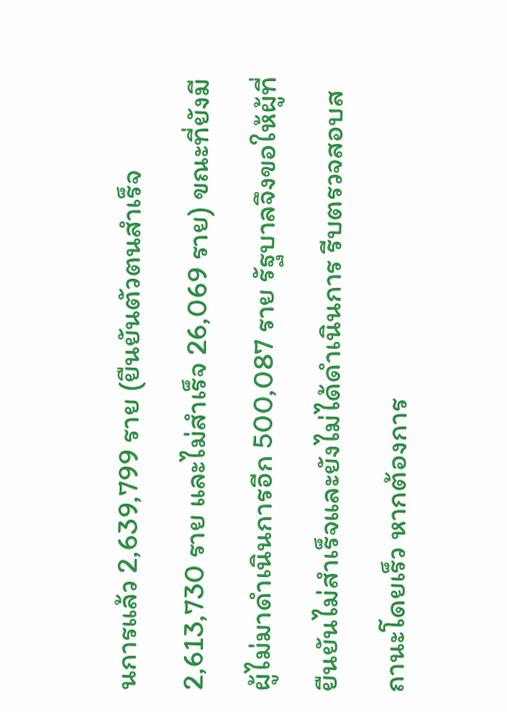นการแล้ว 2,639,799 ราย (ยืนยันตัวตนสำเร็จ 2,613,730 ราย และไม่สำเร็จ 26,069 ราย) ขณะที่ยังมีผู้ไม่มาดำเนินการอีก 500,087 ราย รัฐบาลจึงขอให้ผู้ที่ยืนยันไม่สำเร็จและยังไม่ได้ดำเนินการ รีบตรวจสอบสถานะโดยเร็ว หากต้องการ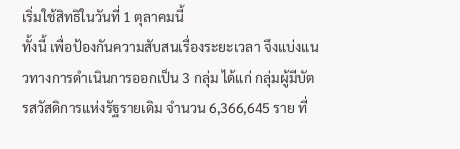เริ่มใช้สิทธิในวันที่ 1 ตุลาคมนี้
ทั้งนี้ เพื่อป้องกันความสับสนเรื่องระยะเวลา จึงแบ่งแนวทางการดำเนินการออกเป็น 3 กลุ่ม ได้แก่ กลุ่มผู้มีบัตรสวัสดิการแห่งรัฐรายเดิม จำนวน 6,366,645 ราย ที่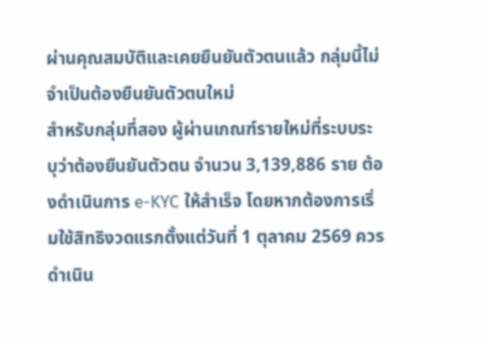ผ่านคุณสมบัติและเคยยืนยันตัวตนแล้ว กลุ่มนี้ไม่จำเป็นต้องยืนยันตัวตนใหม่
สำหรับกลุ่มที่สอง ผู้ผ่านเกณฑ์รายใหม่ที่ระบบระบุว่าต้องยืนยันตัวตน จำนวน 3,139,886 ราย ต้องดำเนินการ e-KYC ให้สำเร็จ โดยหากต้องการเริ่มใช้สิทธิงวดแรกตั้งแต่วันที่ 1 ตุลาคม 2569 ควรดำเนิน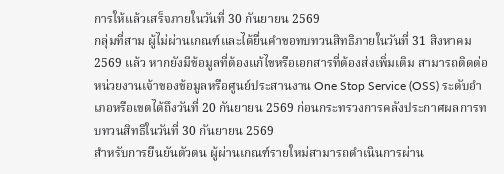การให้แล้วเสร็จภายในวันที่ 30 กันยายน 2569
กลุ่มที่สาม ผู้ไม่ผ่านเกณฑ์และได้ยื่นคำขอทบทวนสิทธิภายในวันที่ 31 สิงหาคม 2569 แล้ว หากยังมีข้อมูลที่ต้องแก้ไขหรือเอกสารที่ต้องส่งเพิ่มเติม สามารถติดต่อหน่วยงานเจ้าของข้อมูลหรือศูนย์ประสานงาน One Stop Service (OSS) ระดับอำเภอหรือเขตได้ถึงวันที่ 20 กันยายน 2569 ก่อนกระทรวงการคลังประกาศผลการทบทวนสิทธิในวันที่ 30 กันยายน 2569
สำหรับการยืนยันตัวตน ผู้ผ่านเกณฑ์รายใหม่สามารถดำเนินการผ่าน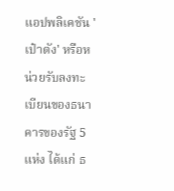แอปพลิเคชัน 'เป๋าตัง' หรือหน่วยรับลงทะเบียนของธนาคารของรัฐ 5 แห่ง ได้แก่ ธ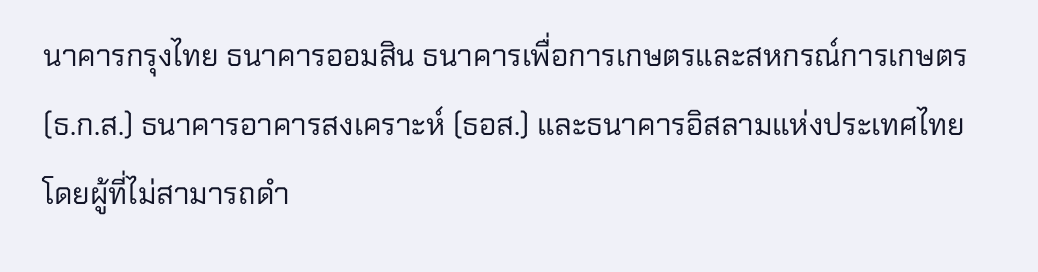นาคารกรุงไทย ธนาคารออมสิน ธนาคารเพื่อการเกษตรและสหกรณ์การเกษตร (ธ.ก.ส.) ธนาคารอาคารสงเคราะห์ (ธอส.) และธนาคารอิสลามแห่งประเทศไทย โดยผู้ที่ไม่สามารถดำ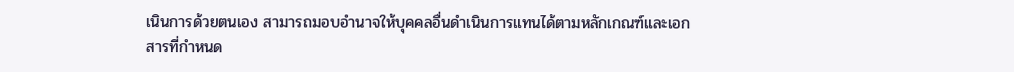เนินการด้วยตนเอง สามารถมอบอำนาจให้บุคคลอื่นดำเนินการแทนได้ตามหลักเกณฑ์และเอกสารที่กำหนด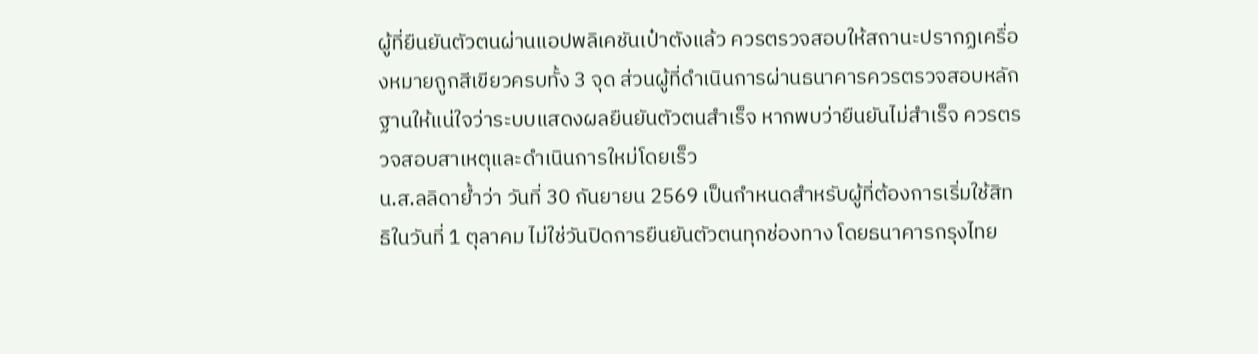ผู้ที่ยืนยันตัวตนผ่านแอปพลิเคชันเป๋าตังแล้ว ควรตรวจสอบให้สถานะปรากฏเครื่องหมายถูกสีเขียวครบทั้ง 3 จุด ส่วนผู้ที่ดำเนินการผ่านธนาคารควรตรวจสอบหลักฐานให้แน่ใจว่าระบบแสดงผลยืนยันตัวตนสำเร็จ หากพบว่ายืนยันไม่สำเร็จ ควรตรวจสอบสาเหตุและดำเนินการใหม่โดยเร็ว
น.ส.ลลิดาย้ำว่า วันที่ 30 กันยายน 2569 เป็นกำหนดสำหรับผู้ที่ต้องการเริ่มใช้สิทธิในวันที่ 1 ตุลาคม ไม่ใช่วันปิดการยืนยันตัวตนทุกช่องทาง โดยธนาคารกรุงไทย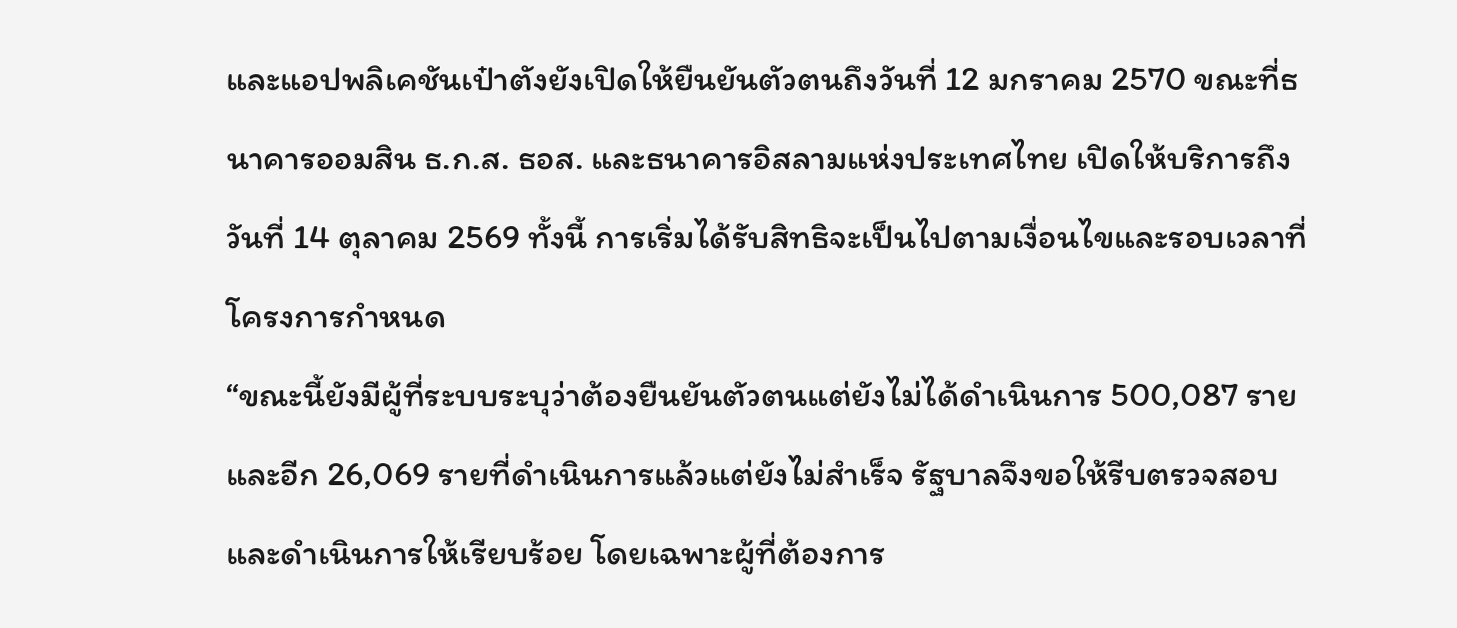และแอปพลิเคชันเป๋าตังยังเปิดให้ยืนยันตัวตนถึงวันที่ 12 มกราคม 2570 ขณะที่ธนาคารออมสิน ธ.ก.ส. ธอส. และธนาคารอิสลามแห่งประเทศไทย เปิดให้บริการถึงวันที่ 14 ตุลาคม 2569 ทั้งนี้ การเริ่มได้รับสิทธิจะเป็นไปตามเงื่อนไขและรอบเวลาที่โครงการกำหนด
“ขณะนี้ยังมีผู้ที่ระบบระบุว่าต้องยืนยันตัวตนแต่ยังไม่ได้ดำเนินการ 500,087 ราย และอีก 26,069 รายที่ดำเนินการแล้วแต่ยังไม่สำเร็จ รัฐบาลจึงขอให้รีบตรวจสอบและดำเนินการให้เรียบร้อย โดยเฉพาะผู้ที่ต้องการ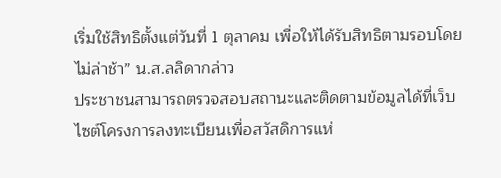เริ่มใช้สิทธิตั้งแต่วันที่ 1 ตุลาคม เพื่อให้ได้รับสิทธิตามรอบโดยไม่ล่าช้า” น.ส.ลลิดากล่าว
ประชาชนสามารถตรวจสอบสถานะและติดตามข้อมูลได้ที่เว็บไซต์โครงการลงทะเบียนเพื่อสวัสดิการแห่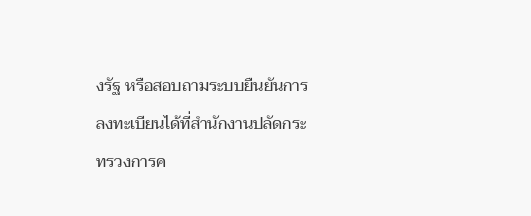งรัฐ หรือสอบถามระบบยืนยันการลงทะเบียนได้ที่สำนักงานปลัดกระทรวงการค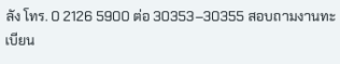ลัง โทร. 0 2126 5900 ต่อ 30353–30355 สอบถามงานทะเบียน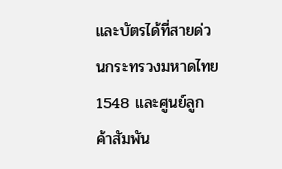และบัตรได้ที่สายด่วนกระทรวงมหาดไทย 1548 และศูนย์ลูกค้าสัมพัน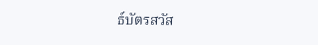ธ์บัตรสวัส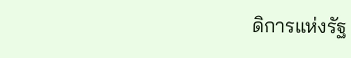ดิการแห่งรัฐ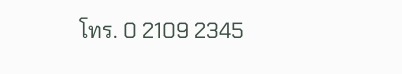โทร. 0 2109 2345